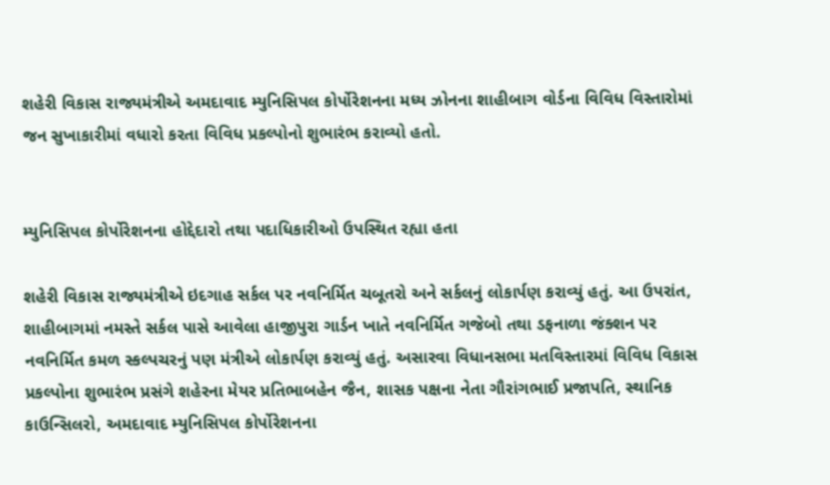શહેરી વિકાસ રાજ્યમંત્રીએ અમદાવાદ મ્યુનિસિપલ કોર્પોરેશનના મધ્ય ઝોનના શાહીબાગ વોર્ડના વિવિધ વિસ્તારોમાં જન સુખાકારીમાં વધારો કરતા વિવિધ પ્રકલ્પોનો શુભારંભ કરાવ્યો હતો.


મ્યુનિસિપલ કોર્પોરેશનના હોદ્દેદારો તથા પદાધિકારીઓ ઉપસ્થિત રહ્યા હતા

શહેરી વિકાસ રાજ્યમંત્રીએ ઇદગાહ સર્કલ પર નવનિર્મિત ચબૂતરો અને સર્કલનું લોકાર્પણ કરાવ્યું હતું. આ ઉપરાંત, શાહીબાગમાં નમસ્તે સર્કલ પાસે આવેલા હાજીપુરા ગાર્ડન ખાતે નવનિર્મિત ગજેબો તથા ડફનાળા જંક્શન પર નવનિર્મિત કમળ સ્કલ્પચરનું પણ મંત્રીએ લોકાર્પણ કરાવ્યું હતું. અસારવા વિધાનસભા મતવિસ્તારમાં વિવિધ વિકાસ પ્રકલ્પોના શુભારંભ પ્રસંગે શહેરના મેયર પ્રતિભાબહેન જૈન, શાસક પક્ષના નેતા ગૌરાંગભાઈ પ્રજાપતિ, સ્થાનિક કાઉન્સિલરો, અમદાવાદ મ્યુનિસિપલ કોર્પોરેશનના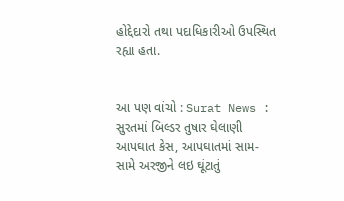હોદ્દેદારો તથા પદાધિકારીઓ ઉપસ્થિત રહ્યા હતા.


આ પણ વાંચો : Surat News : સુરતમાં બિલ્ડર તુષાર ઘેલાણી આપઘાત કેસ, આપઘાતમાં સામ-સામે અરજીને લઇ ઘૂંટાતું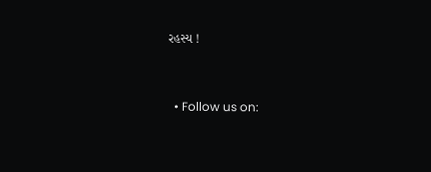રહસ્ય !


  • Follow us on: